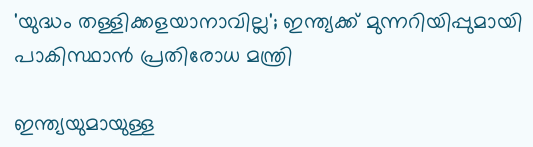'യുദ്ധം തള്ളിക്കളയാനാവില്ല'; ഇന്ത്യക്ക് മുന്നറിയിപ്പുമായി പാകിസ്ഥാൻ പ്രതിരോധ മന്ത്രി

ഇന്ത്യയുമായുള്ള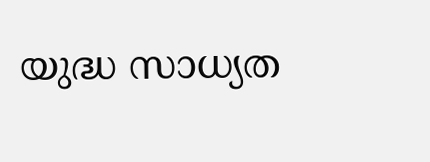യുദ്ധ സാധ്യത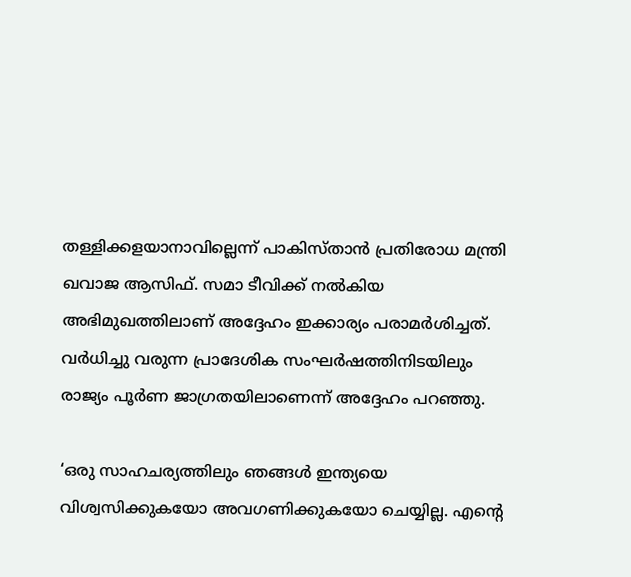തള്ളിക്കളയാനാവില്ലെന്ന് പാകിസ്താന്‍ പ്രതിരോധ മന്ത്രി ഖവാജ ആസിഫ്. സമാ ടീവിക്ക് നൽകിയ അഭിമുഖത്തിലാണ് അദ്ദേഹം ഇക്കാര്യം പരാമർശിച്ചത്. വര്‍ധിച്ചു വരുന്ന പ്രാദേശിക സംഘര്‍ഷത്തിനിടയിലും രാജ്യം പൂര്‍ണ ജാഗ്രതയിലാണെന്ന് അദ്ദേഹം പറഞ്ഞു.

‘ഒരു സാഹചര്യത്തിലും ഞങ്ങള്‍ ഇന്ത്യയെ വിശ്വസിക്കുകയോ അവഗണിക്കുകയോ ചെയ്യില്ല. എന്റെ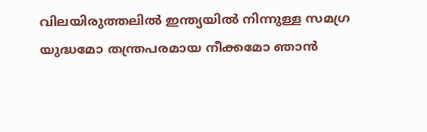വിലയിരുത്തലില്‍ ഇന്ത്യയില്‍ നിന്നുള്ള സമഗ്ര യുദ്ധമോ തന്ത്രപരമായ നീക്കമോ ഞാന്‍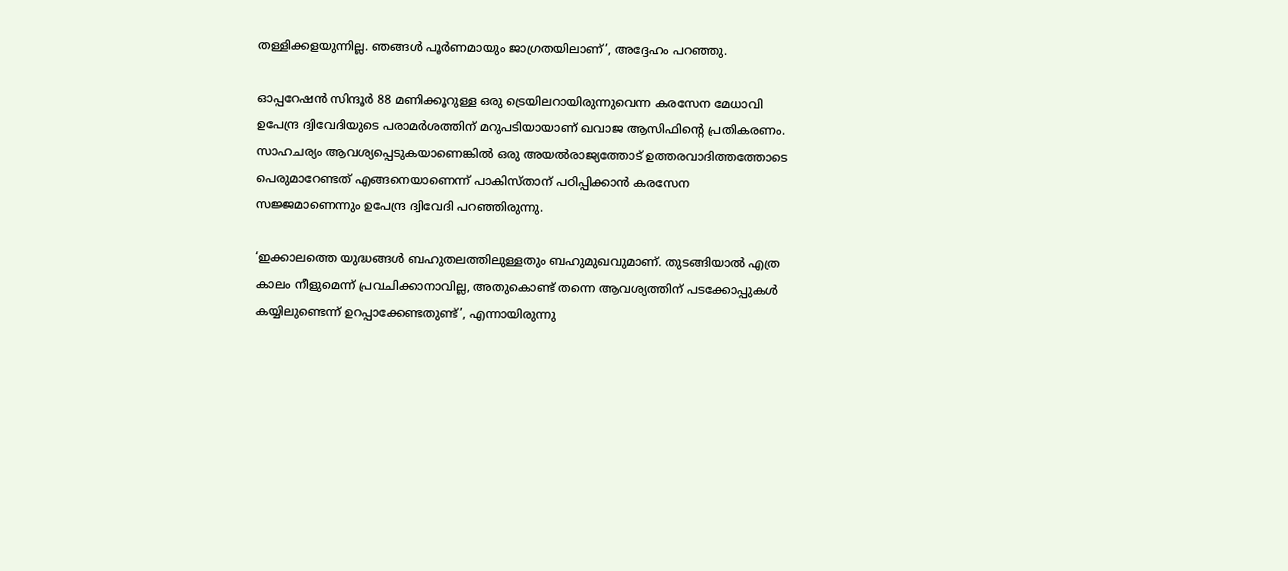തള്ളിക്കളയുന്നില്ല. ഞങ്ങള്‍ പൂര്‍ണമായും ജാഗ്രതയിലാണ്’, അദ്ദേഹം പറഞ്ഞു.

ഓപ്പറേഷന്‍ സിന്ദൂര്‍ 88 മണിക്കൂറുള്ള ഒരു ട്രെയിലറായിരുന്നുവെന്ന കരസേന മേധാവി ഉപേന്ദ്ര ദ്വിവേദിയുടെ പരാമര്‍ശത്തിന് മറുപടിയായാണ് ഖവാജ ആസിഫിന്റെ പ്രതികരണം. സാഹചര്യം ആവശ്യപ്പെടുകയാണെങ്കില്‍ ഒരു അയല്‍രാജ്യത്തോട് ഉത്തരവാദിത്തത്തോടെ പെരുമാറേണ്ടത് എങ്ങനെയാണെന്ന് പാകിസ്താന് പഠിപ്പിക്കാന്‍ കരസേന സജ്ജമാണെന്നും ഉപേന്ദ്ര ദ്വിവേദി പറഞ്ഞിരുന്നു.

‘ഇക്കാലത്തെ യുദ്ധങ്ങള്‍ ബഹുതലത്തിലുള്ളതും ബഹുമുഖവുമാണ്. തുടങ്ങിയാല്‍ എത്ര കാലം നീളുമെന്ന് പ്രവചിക്കാനാവില്ല, അതുകൊണ്ട് തന്നെ ആവശ്യത്തിന് പടക്കോപ്പുകള്‍ കയ്യിലുണ്ടെന്ന് ഉറപ്പാക്കേണ്ടതുണ്ട്’, എന്നായിരുന്നു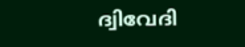ദ്വിവേദി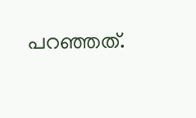പറഞ്ഞത്.